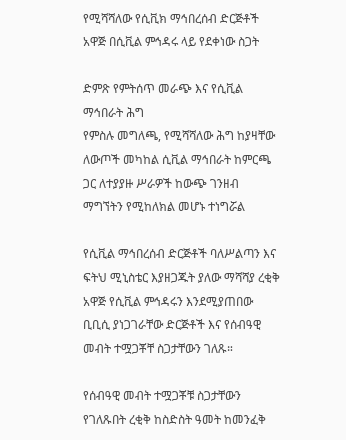የሚሻሻለው የሲቪክ ማኅበረሰብ ድርጅቶች አዋጅ በሲቪል ምኅዳሩ ላይ የደቀነው ስጋት

ድምጽ የምትሰጥ መራጭ እና የሲቪል ማኅበራት ሕግ
የምስሉ መግለጫ, የሚሻሻለው ሕግ ከያዛቸው ለውጦች መካከል ሲቪል ማኅበራት ከምርጫ ጋር ለተያያዙ ሥራዎች ከውጭ ገንዘብ ማግኘትን የሚከለክል መሆኑ ተነግሯል

የሲቪል ማኅበረሰብ ድርጅቶች ባለሥልጣን እና ፍትህ ሚኒስቴር እያዘጋጁት ያለው ማሻሻያ ረቂቅ አዋጅ የሲቪል ምኅዳሩን እንደሚያጠበው ቢቢሲ ያነጋገራቸው ድርጅቶች እና የሰብዓዊ መብት ተሟጋቾቸ ስጋታቸውን ገለጹ።

የሰብዓዊ መብት ተሟጋቾቹ ስጋታቸውን የገለጹበት ረቂቅ ከስድስት ዓመት ከመንፈቅ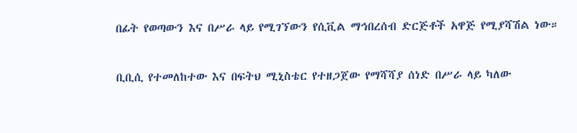በፊት የወጣውን እና በሥራ ላይ የሚገኘውን የሲቪል ማኅበረሰብ ድርጅቶች አዋጅ የሚያሻሽል ነው።

ቢቢሲ የተመለከተው እና በፍትህ ሚኒስቴር የተዘጋጀው የማሻሻያ ሰነድ በሥራ ላይ ካለው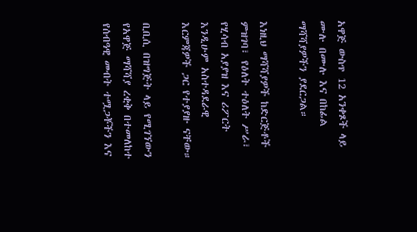አዋጅ ውስጥ 12 አንቀጾች ላይ ሙሉ በሙሉ እና በከፊል ማሻሻያዎችን ያደርጋል።

እነዚህ ማሻሻያዎች ከድርጅቶች ምዝገባ፣ የዕለት ተዕለት ሥራ፣ የሂሳብ አያያዝ እና ሪፖርት እንዲሁም አስተዳደራዊ እርምጃዎች ጋር የተያያዙ ናቸው።

ቢቢሲ በዝግጅት ላይ የሚገኘውን የአዋጅ ማሻሻያ ረቂቅ በተመለከተ የሰብዓዊ መብት ተሟጋቾችን እና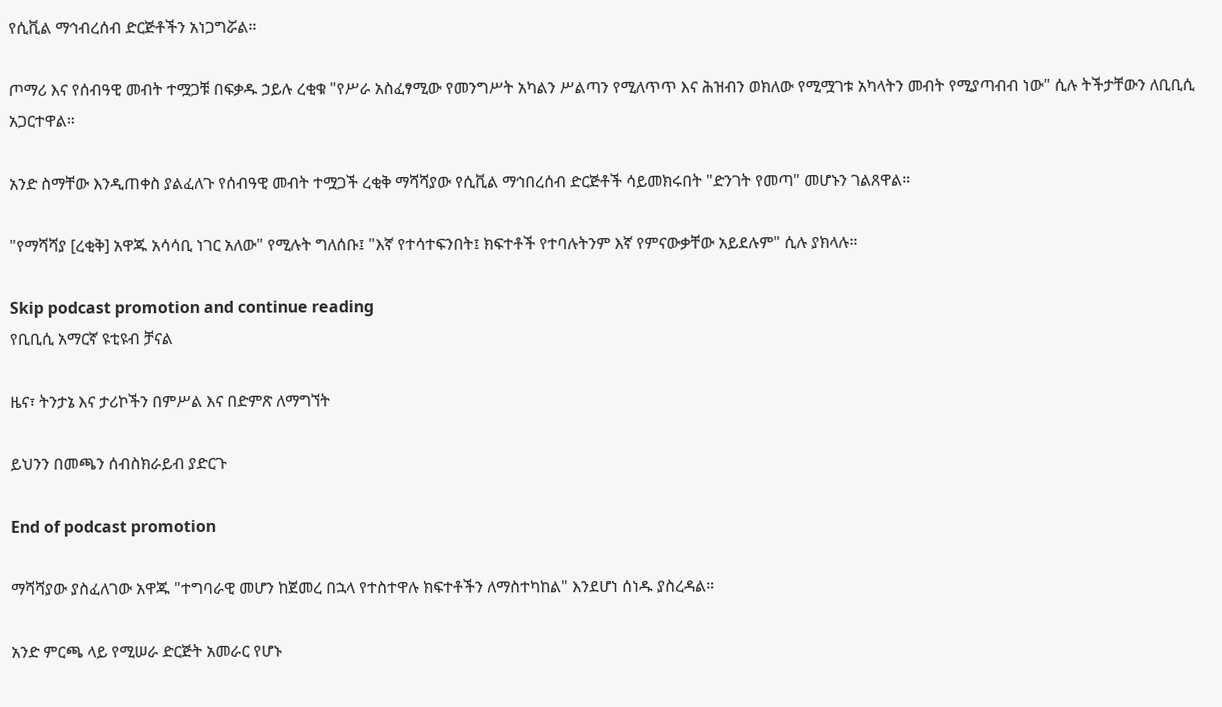የሲቪል ማኅብረሰብ ድርጅቶችን አነጋግሯል።

ጦማሪ እና የሰብዓዊ መብት ተሟጋቹ በፍቃዱ ኃይሉ ረቂቁ "የሥራ አስፈፃሚው የመንግሥት አካልን ሥልጣን የሚለጥጥ እና ሕዝብን ወክለው የሚሟገቱ አካላትን መብት የሚያጣብብ ነው" ሲሉ ትችታቸውን ለቢቢሲ አጋርተዋል።

አንድ ስማቸው እንዲጠቀስ ያልፈለጉ የሰብዓዊ መብት ተሟጋች ረቂቅ ማሻሻያው የሲቪል ማኅበረሰብ ድርጅቶች ሳይመክሩበት "ድንገት የመጣ" መሆኑን ገልጸዋል።

"የማሻሻያ [ረቂቅ] አዋጁ አሳሳቢ ነገር አለው" የሚሉት ግለሰቡ፤ "እኛ የተሳተፍንበት፤ ክፍተቶች የተባሉትንም እኛ የምናውቃቸው አይደሉም" ሲሉ ያክላሉ።

Skip podcast promotion and continue reading
የቢቢሲ አማርኛ ዩቲዩብ ቻናል

ዜና፣ ትንታኔ እና ታሪኮችን በምሥል እና በድምጽ ለማግኘት

ይህንን በመጫን ሰብስክራይብ ያድርጉ

End of podcast promotion

ማሻሻያው ያስፈለገው አዋጁ "ተግባራዊ መሆን ከጀመረ በኋላ የተስተዋሉ ክፍተቶችን ለማስተካከል" እንደሆነ ሰነዱ ያስረዳል።

አንድ ምርጫ ላይ የሚሠራ ድርጅት አመራር የሆኑ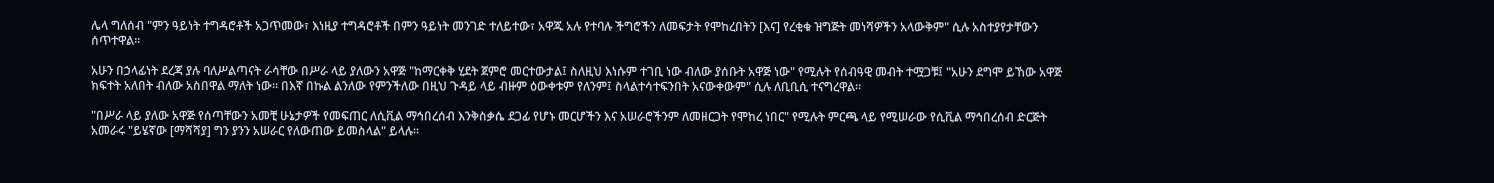ሌላ ግለሰብ "ምን ዓይነት ተግዳሮቶች አጋጥመው፣ እነዚያ ተግዳሮቶች በምን ዓይነት መንገድ ተለይተው፣ አዋጁ አሉ የተባሉ ችግሮችን ለመፍታት የሞከረበትን [እና] የረቂቁ ዝግጅት መነሻዎችን አላውቅም" ሲሉ አስተያየታቸውን ሰጥተዋል።

አሁን በኃላፊነት ደረጃ ያሉ ባለሥልጣናት ራሳቸው በሥራ ላይ ያለውን አዋጅ "ከማርቀቅ ሂደት ጀምሮ መርተውታል፤ ስለዚህ እነሱም ተገቢ ነው ብለው ያሰቡት አዋጅ ነው" የሚሉት የሰብዓዊ መብት ተሟጋቹ፤ "አሁን ደግሞ ይኸው አዋጅ ክፍተት አለበት ብለው አስበዋል ማለት ነው። በእኛ በኩል ልንለው የምንችለው በዚህ ጉዳይ ላይ ብዙም ዕውቀቱም የለንም፤ ስላልተሳተፍንበት አናውቀውም" ሲሉ ለቢቢሲ ተናግረዋል።

"በሥራ ላይ ያለው አዋጅ የሰጣቸውን አመቺ ሁኔታዎች የመፍጠር ለሲቪል ማኅበረሰብ እንቅስቃሴ ደጋፊ የሆኑ መርሆችን እና አሠራሮችንም ለመዘርጋት የሞከረ ነበር" የሚሉት ምርጫ ላይ የሚሠራው የሲቪል ማኅበረሰብ ድርጅት አመራሩ "ይሄኛው [ማሻሻያ] ግን ያንን አሠራር የለውጠው ይመስላል" ይላሉ።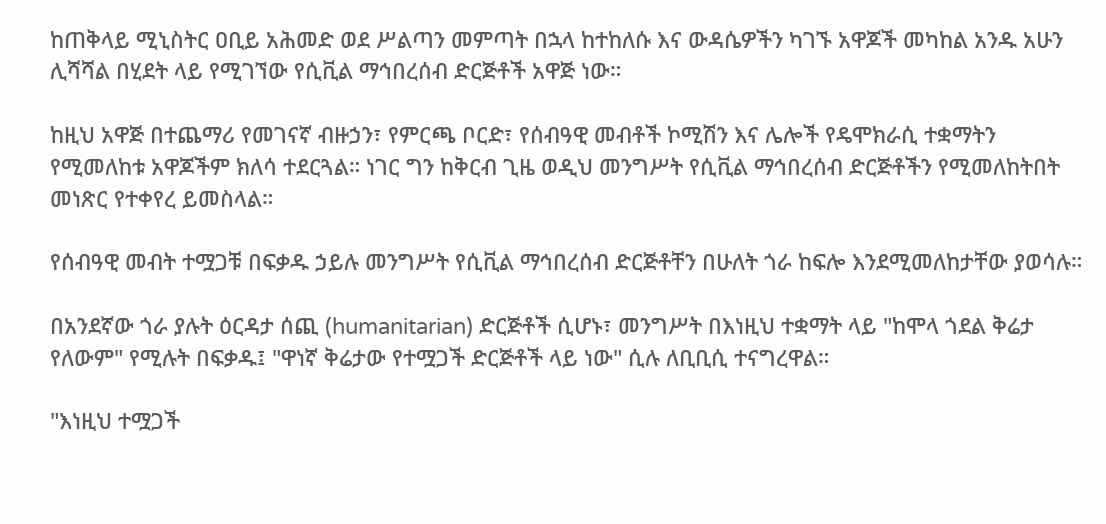ከጠቅላይ ሚኒስትር ዐቢይ አሕመድ ወደ ሥልጣን መምጣት በኋላ ከተከለሱ እና ውዳሴዎችን ካገኙ አዋጆች መካከል አንዱ አሁን ሊሻሻል በሂደት ላይ የሚገኘው የሲቪል ማኅበረሰብ ድርጅቶች አዋጅ ነው።

ከዚህ አዋጅ በተጨማሪ የመገናኛ ብዙኃን፣ የምርጫ ቦርድ፣ የሰብዓዊ መብቶች ኮሚሽን እና ሌሎች የዴሞክራሲ ተቋማትን የሚመለከቱ አዋጆችም ክለሳ ተደርጓል። ነገር ግን ከቅርብ ጊዜ ወዲህ መንግሥት የሲቪል ማኅበረሰብ ድርጅቶችን የሚመለከትበት መነጽር የተቀየረ ይመስላል።

የሰብዓዊ መብት ተሟጋቹ በፍቃዱ ኃይሉ መንግሥት የሲቪል ማኅበረሰብ ድርጅቶቸን በሁለት ጎራ ከፍሎ እንደሚመለከታቸው ያወሳሉ።

በአንደኛው ጎራ ያሉት ዕርዳታ ሰጪ (humanitarian) ድርጅቶች ሲሆኑ፣ መንግሥት በእነዚህ ተቋማት ላይ "ከሞላ ጎደል ቅሬታ የለውም" የሚሉት በፍቃዱ፤ "ዋነኛ ቅሬታው የተሟጋች ድርጅቶች ላይ ነው" ሲሉ ለቢቢሲ ተናግረዋል።

"እነዚህ ተሟጋች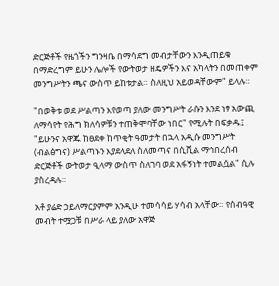ድርጅቶች የዜጎችን ግንዛቤ በማሳደግ መብታቸውን እንዲጠይቁ በማድረግም ይሁን ሌሎች የውትወታ ዘዴዎችን እና አካላትን በመጠቀም መንግሥትን ጫና ውስጥ ይከቱታል። ስለዚህ አይወዳቸውም" ይላሉ።

"በወቅቱ ወደ ሥልጣን እየወጣ ያለው መንግሥት ራሱን እንደ ነፃ አውጪ ለማሳየት የሕግ ክለሳዎቹን ተጠቅሞባቸው ነበር" የሚሉት በፍቃዱ፤ "ይሁንና አዋጁ ከፀደቀ ከጥቂት ዓመታት በኋላ አዲሱ መንግሥት (ብልፅግና) ሥልጣኑን እያደላደለ ስለመጣና በሲቪል ማኅበረሰብ ድርጅቶች ውትወታ ዒላማ ውስጥ ስለገባ ወደ አፋኝነት ተመልሷል" ሲሉ ያስረዳሉ።

አቶ ያሬድ ኃይለማርያምም አንዲሁ ተመሳሳይ ሃሳብ አላቸው። የሰብዓዊ መብት ተሟጋቹ በሥራ ላይ ያለው አዋጅ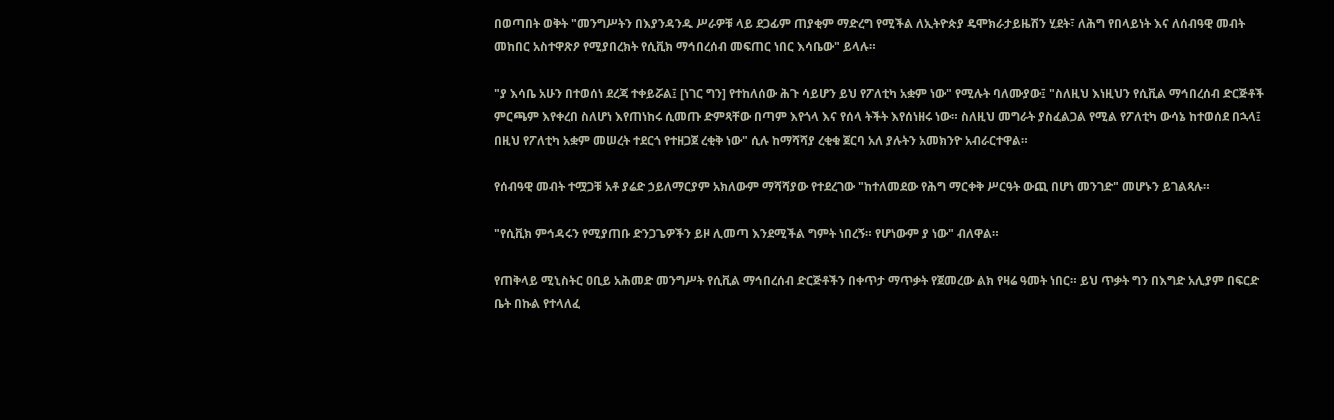በወጣበት ወቅት "መንግሥትን በእያንዳንዱ ሥራዎቹ ላይ ደጋፊም ጠያቂም ማድረግ የሚችል ለኢትዮጵያ ዴሞክራታይዜሽን ሂደት፣ ለሕግ የበላይነት እና ለሰብዓዊ መብት መከበር አስተዋጽዖ የሚያበረክት የሲቪክ ማኅበረሰብ መፍጠር ነበር እሳቤው" ይላሉ።

"ያ እሳቤ አሁን በተወሰነ ደረጃ ተቀይሯል፤ [ነገር ግን] የተከለሰው ሕጉ ሳይሆን ይህ የፖለቲካ አቋም ነው" የሚሉት ባለሙያው፤ "ስለዚህ እነዚህን የሲቪል ማኅበረሰብ ድርጅቶች ምርጫም እየቀረበ ስለሆነ እየጠነከሩ ሲመጡ ድምጻቸው በጣም እየጎላ እና የሰላ ትችት እየሰነዘሩ ነው። ስለዚህ መግራት ያስፈልጋል የሚል የፖለቲካ ውሳኔ ከተወሰደ በኋላ፤ በዚህ የፖለቲካ አቋም መሠረት ተደርጎ የተዘጋጀ ረቂቅ ነው" ሲሉ ከማሻሻያ ረቂቁ ጀርባ አለ ያሉትን አመክንዮ አብራርተዋል።

የሰብዓዊ መብት ተሟጋቹ አቶ ያሬድ ኃይለማርያም አክለውም ማሻሻያው የተደረገው "ከተለመደው የሕግ ማርቀቅ ሥርዓት ውጪ በሆነ መንገድ" መሆኑን ይገልጻሉ።

"የሲቪክ ምኅዳሩን የሚያጠቡ ድንጋጌዎችን ይዞ ሊመጣ እንደሚችል ግምት ነበረኝ። የሆነውም ያ ነው" ብለዋል።

የጠቅላይ ሚኒስትር ዐቢይ አሕመድ መንግሥት የሲቪል ማኅበረሰብ ድርጅቶችን በቀጥታ ማጥቃት የጀመረው ልክ የዛሬ ዓመት ነበር። ይህ ጥቃት ግን በእግድ አሊያም በፍርድ ቤት በኩል የተላለፈ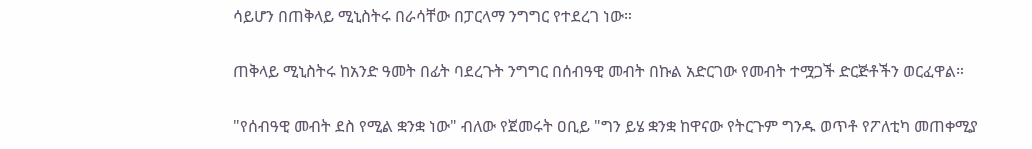ሳይሆን በጠቅላይ ሚኒስትሩ በራሳቸው በፓርላማ ንግግር የተደረገ ነው።

ጠቅላይ ሚኒስትሩ ከአንድ ዓመት በፊት ባደረጉት ንግግር በሰብዓዊ መብት በኩል አድርገው የመብት ተሟጋች ድርጅቶችን ወርፈዋል።

"የሰብዓዊ መብት ደስ የሚል ቋንቋ ነው" ብለው የጀመሩት ዐቢይ "ግን ይሄ ቋንቋ ከዋናው የትርጉም ግንዱ ወጥቶ የፖለቲካ መጠቀሚያ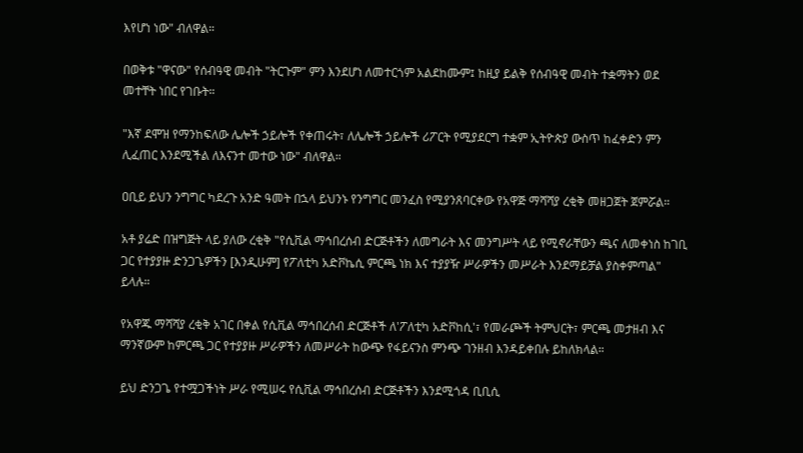እየሆነ ነው" ብለዋል።

በወቅቱ "ዋናው" የሰብዓዊ መብት "ትርጉም" ምን እንደሆነ ለመተርጎም አልደከሙም፤ ከዚያ ይልቅ የሰብዓዊ መብት ተቋማትን ወደ መተቸት ነበር የገቡት።

"እኛ ደሞዝ የማንከፍለው ሌሎች ኃይሎች የቀጠሩት፣ ለሌሎች ኃይሎች ሪፖርት የሚያደርግ ተቋም ኢትዮጵያ ውስጥ ከፈቀድን ምን ሊፈጠር እንደሚችል ለእናንተ መተው ነው" ብለዋል።

ዐቢይ ይህን ንግግር ካደረጉ አንድ ዓመት በኋላ ይህንኑ የንግግር መንፈስ የሚያንጸባርቀው የአዋጅ ማሻሻያ ረቂቅ መዘጋጀት ጀምሯል።

አቶ ያሬድ በዝግጅት ላይ ያለው ረቂቅ "የሲቪል ማኅበረሰብ ድርጅቶችን ለመግራት እና መንግሥት ላይ የሚኖራቸውን ጫና ለመቀነስ ከገቢ ጋር የተያያዙ ድንጋጌዎችን [እንዲሁም] የፖለቲካ አድቮኬሲ ምርጫ ነክ እና ተያያዥ ሥራዎችን መሥራት እንደማይቻል ያስቀምጣል" ይላሉ።

የአዋጁ ማሻሻያ ረቂቅ አገር በቀል የሲቪል ማኅበረሰብ ድርጅቶች ለ'ፖለቲካ አድቮከሲ'፣ የመራጮች ትምህርት፣ ምርጫ መታዘብ እና ማንኛውም ከምርጫ ጋር የተያያዙ ሥራዎችን ለመሥራት ከውጭ የፋይናንስ ምንጭ ገንዘብ እንዳይቀበሉ ይከለክላል።

ይህ ድንጋጌ የተሟጋችነት ሥራ የሚሠሩ የሲቪል ማኅበረሰብ ድርጅቶችን እንደሚጎዳ ቢቢሲ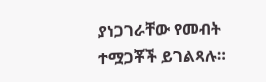ያነጋገራቸው የመብት ተሟጋቾች ይገልጻሉ።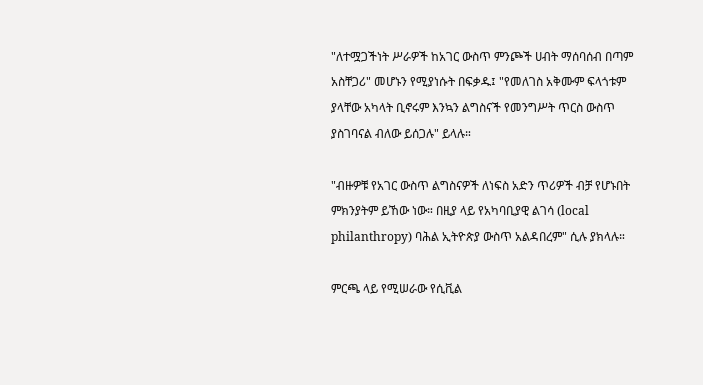"ለተሟጋችነት ሥራዎች ከአገር ውስጥ ምንጮች ሀብት ማሰባሰብ በጣም አስቸጋሪ" መሆኑን የሚያነሱት በፍቃዱ፤ "የመለገስ አቅሙም ፍላጎቱም ያላቸው አካላት ቢኖሩም እንኳን ልግስናች የመንግሥት ጥርስ ውስጥ ያስገባናል ብለው ይሰጋሉ" ይላሉ።

"ብዙዎቹ የአገር ውስጥ ልግስናዎች ለነፍስ አድን ጥሪዎች ብቻ የሆኑበት ምክንያትም ይኸው ነው። በዚያ ላይ የአካባቢያዊ ልገሳ (local philanthropy) ባሕል ኢትዮጵያ ውስጥ አልዳበረም" ሲሉ ያክላሉ።

ምርጫ ላይ የሚሠራው የሲቪል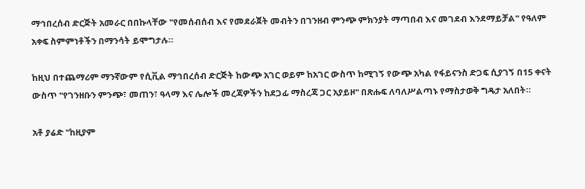ማኅበረሰብ ድርጅት አመራር በበኩላቸው "የመሰብሰብ እና የመደራጀት መብትን በገንዘብ ምንጭ ምክንያት ማጣበብ እና መገደብ እንደማይቻል" የዓለም አቀፍ ስምምነቶችን በማንሳት ይሞግታሉ።

ከዚህ በተጨማሪም ማንኛውም የሲቪል ማኅበረሰብ ድርጅት ከውጭ አገር ወይም ከአገር ውስጥ ከሚገኝ የውጭ አካል የፋይናንስ ድጋፍ ሲያገኝ በ15 ቀናት ውስጥ "የገንዘቡን ምንጭ፣ መጠን፣ ዓላማ እና ሌሎች መረጃዎችን ከደጋፊ ማስረጃ ጋር አያይዞ" በጽሑፍ ለባለሥልጣኑ የማስታወቅ ግዴታ አለበት።

አቶ ያሬድ "ከዚያም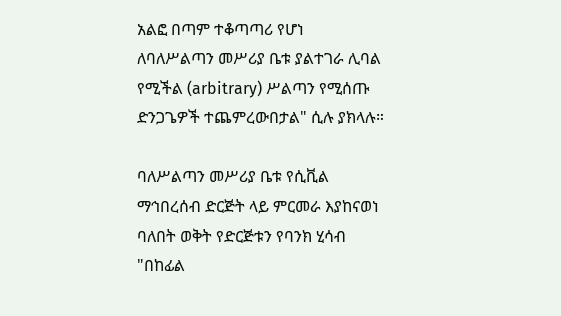አልፎ በጣም ተቆጣጣሪ የሆነ ለባለሥልጣን መሥሪያ ቤቱ ያልተገራ ሊባል የሚችል (arbitrary) ሥልጣን የሚሰጡ ድንጋጌዎች ተጨምረውበታል" ሲሉ ያክላሉ።

ባለሥልጣን መሥሪያ ቤቱ የሲቪል ማኅበረሰብ ድርጅት ላይ ምርመራ እያከናወነ ባለበት ወቅት የድርጅቱን የባንክ ሂሳብ "በከፊል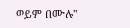ወይም በሙሉ"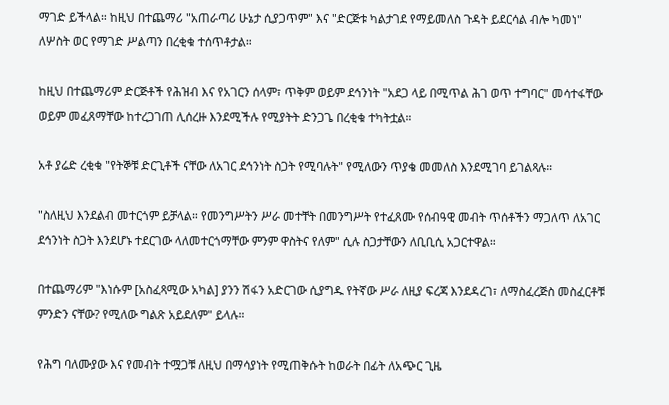ማገድ ይችላል። ከዚህ በተጨማሪ "አጠራጣሪ ሁኔታ ሲያጋጥም" እና "ድርጅቱ ካልታገደ የማይመለስ ጉዳት ይደርሳል ብሎ ካመነ" ለሦስት ወር የማገድ ሥልጣን በረቂቁ ተሰጥቶታል።

ከዚህ በተጨማሪም ድርጅቶች የሕዝብ እና የአገርን ሰላም፣ ጥቅም ወይም ደኅንነት "አደጋ ላይ በሚጥል ሕገ ወጥ ተግባር" መሳተፋቸው ወይም መፈጸማቸው ከተረጋገጠ ሊሰረዙ እንደሚችሉ የሚያትት ድንጋጌ በረቂቁ ተካትቷል።

አቶ ያሬድ ረቂቁ "የትኞቹ ድርጊቶች ናቸው ለአገር ደኅንነት ስጋት የሚባሉት" የሚለውን ጥያቄ መመለስ እንደሚገባ ይገልጻሉ።

"ስለዚህ እንደልብ መተርጎም ይቻላል። የመንግሥትን ሥራ መተቸት በመንግሥት የተፈጸሙ የሰብዓዊ መብት ጥሰቶችን ማጋለጥ ለአገር ደኅንነት ስጋት እንደሆኑ ተደርገው ላለመተርጎማቸው ምንም ዋስትና የለም" ሲሉ ስጋታቸውን ለቢቢሲ አጋርተዋል።

በተጨማሪም "እነሱም [አስፈጻሚው አካል] ያንን ሽፋን አድርገው ሲያግዱ የትኛው ሥራ ለዚያ ፍረጃ እንደዳረገ፣ ለማስፈረጅስ መስፈርቶቹ ምንድን ናቸው? የሚለው ግልጽ አይደለም" ይላሉ።

የሕግ ባለሙያው እና የመብት ተሟጋቹ ለዚህ በማሳያነት የሚጠቅሱት ከወራት በፊት ለአጭር ጊዜ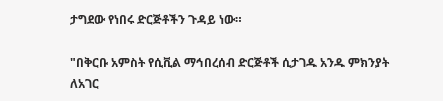ታግደው የነበሩ ድርጅቶችን ጉዳይ ነው።

"በቅርቡ አምስት የሲቪል ማኅበረሰብ ድርጅቶች ሲታገዱ አንዱ ምክንያት ለአገር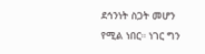ደኅንነት ስጋት መሆን የሚል ነበር። ነገር ግን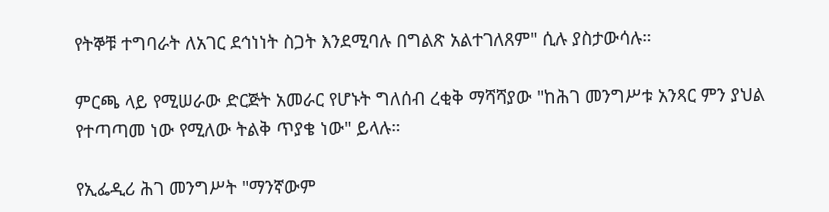የትኞቹ ተግባራት ለአገር ደኅነነት ስጋት እንደሚባሉ በግልጽ አልተገለጸም" ሲሉ ያስታውሳሉ።

ምርጫ ላይ የሚሠራው ድርጅት አመራር የሆኑት ግለሰብ ረቂቅ ማሻሻያው "ከሕገ መንግሥቱ አንጻር ምን ያህል የተጣጣመ ነው የሚለው ትልቅ ጥያቄ ነው" ይላሉ።

የኢፌዲሪ ሕገ መንግሥት "ማንኛውም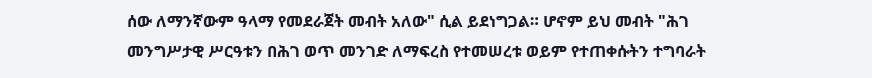ሰው ለማንኛውም ዓላማ የመደራጀት መብት አለው" ሲል ይደነግጋል። ሆኖም ይህ መብት "ሕገ መንግሥታዊ ሥርዓቱን በሕገ ወጥ መንገድ ለማፍረስ የተመሠረቱ ወይም የተጠቀሱትን ተግባራት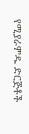የሚያራምዱ ድርጅቶች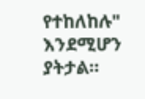የተከለከሉ" እንደሚሆን ያትታል።